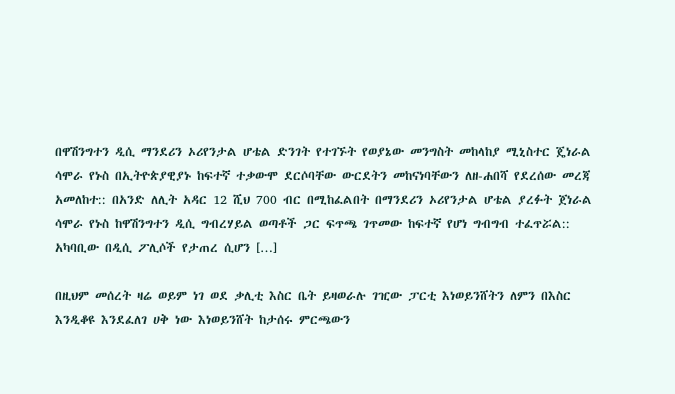በዋሽንግተን ዲሲ ማንደሪን ኦሪየንታል ሆቴል ድንገት የተገኙት የወያኔው መንግስት መከላከያ ሚኒስተር ጄነራል ሳሞራ የኑስ በኢትዮጵያዊያኑ ከፍተኛ ተቃውሞ ደርሶባቸው ውርደትን መከናነባቸውን ለዘ-ሐበሻ የደረሰው መረጃ አመለከተ:: በአንድ ለሊት አዳር 12 ሺህ 700 ብር በሚከፈልበት በማንደሪን ኦሪየንታል ሆቴል ያረፉት ጀነራል ሳሞራ የኑስ ከዋሽንግተን ዲሲ ግብረሃይል ወጣቶች ጋር ፍጥጫ ገጥመው ከፍተኛ የሆነ ግብግብ ተፈጥሯል:: አካባቢው በዲሲ ፖሊሶች የታጠረ ሲሆን […]

በዚህም መሰረት ዛሬ ወይም ነገ ወደ ቃሊቲ እስር ቤት ይዛወራሉ ገዢው ፓርቲ እነወይንሸትን ለምን በእስር እንዲቆዩ እንደፈለገ ሀቅ ነው እነወይንሸት ከታሰሩ ምርጫውን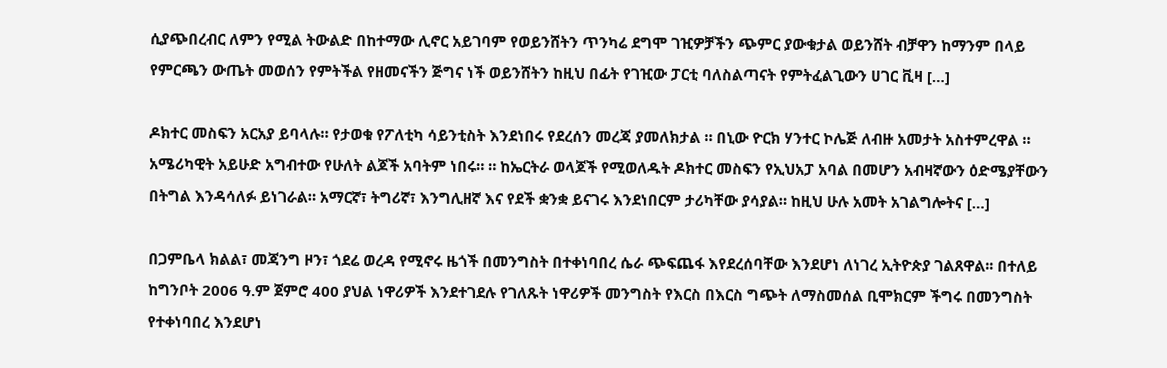ሲያጭበረብር ለምን የሚል ትውልድ በከተማው ሊኖር አይገባም የወይንሸትን ጥንካሬ ደግሞ ገዢዎቻችን ጭምር ያውቁታል ወይንሸት ብቻዋን ከማንም በላይ የምርጫን ውጤት መወሰን የምትችል የዘመናችን ጅግና ነች ወይንሸትን ከዚህ በፊት የገዢው ፓርቲ ባለስልጣናት የምትፈልጊውን ሀገር ቪዛ […]

ዶክተር መስፍን አርአያ ይባላሉ። የታወቁ የፖለቲካ ሳይንቲስት እንደነበሩ የደረሰን መረጃ ያመለክታል ። በኒው ዮርክ ሃንተር ኮሌጅ ለብዙ አመታት አስተምረዋል ። አሜሪካዊት አይሁድ አግብተው የሁለት ልጆች አባትም ነበሩ። ። ከኤርትራ ወላጆች የሚወለዱት ዶክተር መስፍን የኢህአፓ አባል በመሆን አብዛኛውን ዕድሜያቸውን በትግል እንዳሳለፉ ይነገራል። አማርኛ፣ ትግሪኛ፣ እንግሊዘኛ እና የደች ቋንቋ ይናገሩ እንደነበርም ታሪካቸው ያሳያል። ከዚህ ሁሉ አመት አገልግሎትና […]

በጋምቤላ ክልል፣ መጃንግ ዞን፣ ጎደሬ ወረዳ የሚኖሩ ዜጎች በመንግስት በተቀነባበረ ሴራ ጭፍጨፋ እየደረሰባቸው እንደሆነ ለነገረ ኢትዮጵያ ገልጸዋል፡፡ በተለይ ከግንቦት 2006 ዓ.ም ጀምሮ 400 ያህል ነዋሪዎች እንደተገደሉ የገለጹት ነዋሪዎች መንግስት የእርስ በእርስ ግጭት ለማስመሰል ቢሞክርም ችግሩ በመንግስት የተቀነባበረ እንደሆነ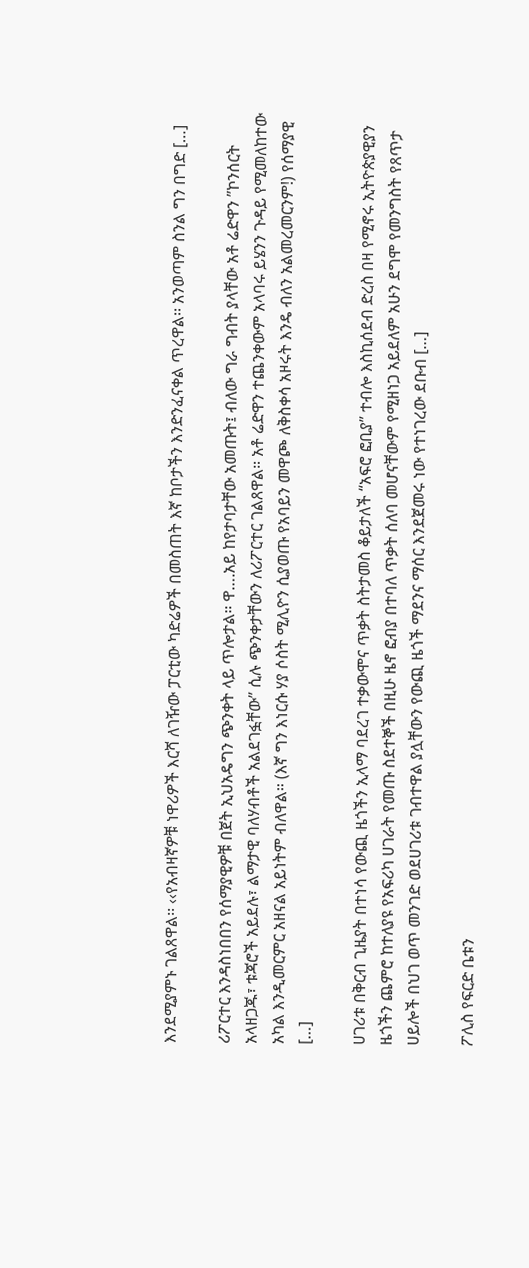እንደሚያምኑ ገልጸዋል፡፡ ‹‹የአብዛኛዎቹ ነዋሪዎች እርሻ ለገዥው ፓርቲው ካድሬዎች በመስጠት እኛ ከቦታችን እንድንፈናቀል ጥረዋል፡፡ አንወጣም ስንል ግን በግድ […]

ሪፖርተር እንዳስነበበን የሰማያዊዎቹ በጀት ኢህአዴግን ጭንቀት ላይ ጥሎታል። ዋ….አይ ከየታባታቸው አመጡት፤ ብለው ግራ ግብት ያላቸው አቶ ሬድዋን ”ኮንሰርት አላዘጋጁ፣ ቱጃሮች አይደሉ፣ ልማታዊ ባለሃብቶች አልደገፏቸው” ሲሉ ጭንቀታቸውን ለሪፖርተር ገልጸዋል። አቶ ሬድዋን ተጨንቀውም አላባሩ ይሄንን ጉዳይ የሚመለከተው አካል እንዲመርምር አዘናል አይነትም ብለዋል። (እኛ ግን እነርሱ ሃያ ሶስት ሚሊዮን ሲያወጡ የአባይን መዋጮ ለቅስቀሳ አዞሩት እንዴ ብለን አልመረመርንም!) የሰማያዊ […]

ሀገሪቱ በቅርብ ጊዜያት በተነሳ የውጪ ዜጎችን ኢላማ ባደረገ ተቃውሞና ጥቃት ስትታመስ ቆይታለች “አፍሮ ፎቢያ” ተብሎ እስኪሰደብ ድረስ በዛ የሚኖሩ ኢትዮጵያዊያን ዜጎችን ጨምሮ ከተለያዩ የአፍሪካ ሀገራት የመጡ ስደተኞች በዚሁ ዜኖ ፎብያ በተባለ ጥቃት ሰለባ መሆናቸውም የሚዘነጋ አይደለም አሁን ደግሞ የመንግስት የጸጥታ ሀይሎች በህገ ወጥ መንገድ ወደሀገሪቱ ገብተዋል ያሏቸውን የውጪ ዜጎች ማደንና ማሰር እንደጀመሩ ነው የተነገረው ደቡብ […]

ፖሊስ የፍርድ ቤቱን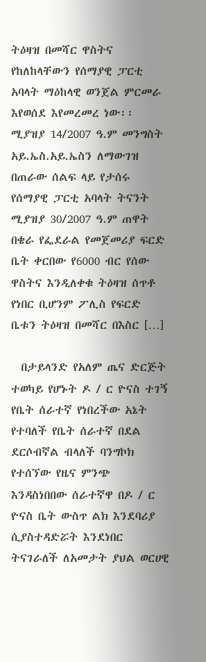ትዕዛዝ በመሻር ዋስትና የከለከላቸውን የሰማያዊ ፓርቲ አባላት ማዕከላዊ ወንጀል ምርመራ እየወሰደ እየመረመረ ነው፡፡ ሚያዝያ 14/2007 ዓ.ም መንግስት አይ.ኤስ.አይ.ኤስን ለማውገዝ በጠራው ሰልፍ ላይ የታሰሩ የሰማያዊ ፓርቲ አባላት ትናንት ሚያዝያ 30/2007 ዓ.ም ጠዋት በቄራ የፌደራል የመጀመሪያ ፍርድ ቤት ቀርበው የ6000 ብር የሰው ዋስትና እንዲለቀቁ ትዕዛዝ ሰጥቶ የነበር ቢሆንም ፖሊስ የፍርድ ቤቱን ትዕዛዝ በመሻር በእስር […]

  በታይላንድ የአለም ጤና ድርጅት ተወካይ የሆኑት ዶ / ር ዮናስ ተገኝ የቤት ሰራተኛ የነበረችው አኔት የተባለች የቤት ሰራተኛ በደል ደርሶብኛል ብላለች ባንግኮክ የተሰኘው የዜና ምንጭ እንዳስነበበው ሰራተኛዋ በዶ / ር ዮናስ ቤት ውስጥ ልክ እንደባሪያ ሲያስተዳድሯት እንደነበር ትናገራለች ለአመታት ያህል ወርሀዊ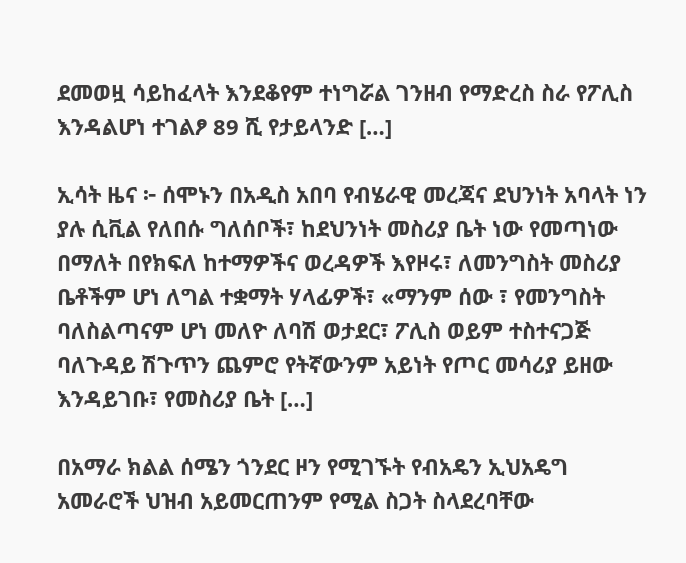ደመወዟ ሳይከፈላት እንደቆየም ተነግሯል ገንዘብ የማድረስ ስራ የፖሊስ እንዳልሆነ ተገልፆ 89 ሺ የታይላንድ […]

ኢሳት ዜና ፦ ሰሞኑን በአዲስ አበባ የብሄራዊ መረጃና ደህንነት አባላት ነን ያሉ ሲቪል የለበሱ ግለሰቦች፣ ከደህንነት መስሪያ ቤት ነው የመጣነው በማለት በየክፍለ ከተማዎችና ወረዳዎች እየዞሩ፣ ለመንግስት መስሪያ ቤቶችም ሆነ ለግል ተቋማት ሃላፊዎች፣ «ማንም ሰው ፣ የመንግስት ባለስልጣናም ሆነ መለዮ ለባሽ ወታደር፣ ፖሊስ ወይም ተስተናጋጅ ባለጉዳይ ሽጉጥን ጨምሮ የትኛውንም አይነት የጦር መሳሪያ ይዘው እንዳይገቡ፣ የመስሪያ ቤት […]

በአማራ ክልል ሰሜን ጎንደር ዞን የሚገኙት የብአዴን ኢህአዴግ አመራሮች ህዝብ አይመርጠንም የሚል ስጋት ስላደረባቸው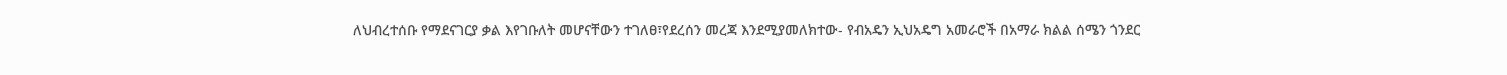ለህብረተሰቡ የማደናገርያ ቃል እየገቡለት መሆናቸውን ተገለፀ፣የደረሰን መረጃ እንደሚያመለክተው- የብአዴን ኢህአዴግ አመራሮች በአማራ ክልል ሰሜን ጎንደር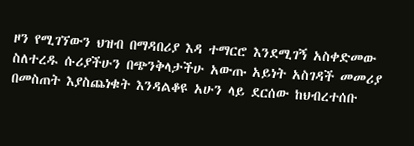ዞን የሚገኘውን ህዝብ በማዳበሪያ እዳ ተማርሮ እንደሚገኝ አስቀድመው ስለተረዱ ሱሪያችሁን በጭንቅላታችሁ አውጡ አይነት አስገዳች መመሪያ በመስጠት እያስጨነቁት እንዳልቆዩ አሁን ላይ ደርሰው ከህብረተሰቡ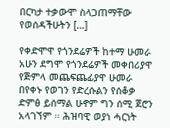በርካታ ተቃውሞ ስላጋጠማቸው የወሰዳችሁትን […]

የቀድሞዋ የጎንደሬዎች ከተማ ሁመራ አሁን ደግሞ የጎንደሬዎች መቀበሪያዋ የጅምላ መጨፍጨፊያዋ ሁመራ በየቀኑ የወገን የድረሱልን የሰቆቃ ድምፅ ይሰማል ሁኖም ግን ሰሚ ጀሮን አላገኘም ። ሕዝባዊ ወያነ ሓርነት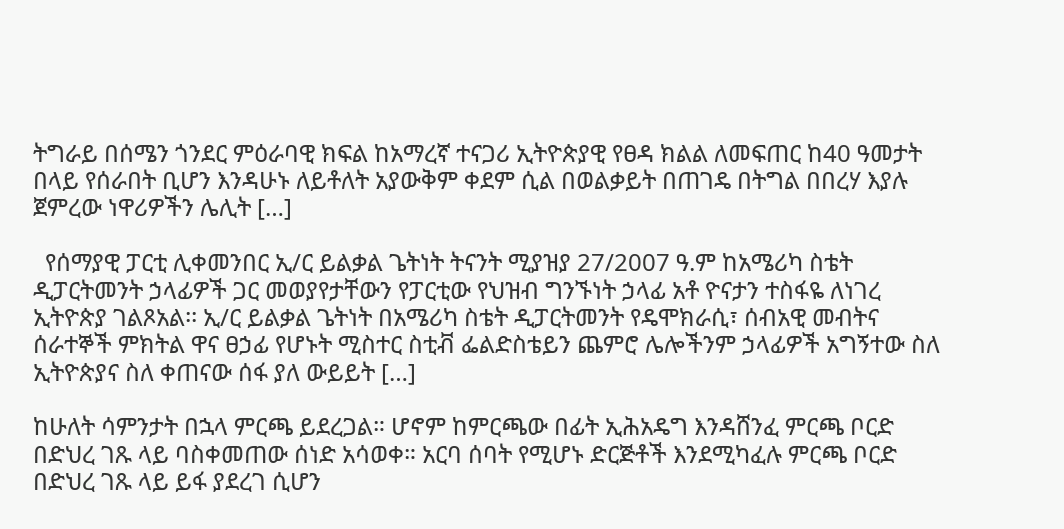ትግራይ በሰሜን ጎንደር ምዕራባዊ ክፍል ከአማረኛ ተናጋሪ ኢትዮጵያዊ የፀዳ ክልል ለመፍጠር ከ40 ዓመታት በላይ የሰራበት ቢሆን እንዳሁኑ ለይቶለት አያውቅም ቀደም ሲል በወልቃይት በጠገዴ በትግል በበረሃ እያሉ ጀምረው ነዋሪዎችን ሌሊት […]

  የሰማያዊ ፓርቲ ሊቀመንበር ኢ/ር ይልቃል ጌትነት ትናንት ሚያዝያ 27/2007 ዓ.ም ከአሜሪካ ስቴት ዲፓርትመንት ኃላፊዎች ጋር መወያየታቸውን የፓርቲው የህዝብ ግንኙነት ኃላፊ አቶ ዮናታን ተስፋዬ ለነገረ ኢትዮጵያ ገልጾአል፡፡ ኢ/ር ይልቃል ጌትነት በአሜሪካ ስቴት ዲፓርትመንት የዴሞክራሲ፣ ሰብአዊ መብትና ሰራተኞች ምክትል ዋና ፀኃፊ የሆኑት ሚስተር ስቲቭ ፌልድስቴይን ጨምሮ ሌሎችንም ኃላፊዎች አግኝተው ስለ ኢትዮጵያና ስለ ቀጠናው ሰፋ ያለ ውይይት […]

ከሁለት ሳምንታት በኋላ ምርጫ ይደረጋል። ሆኖም ከምርጫው በፊት ኢሕአዴግ እንዳሸንፈ ምርጫ ቦርድ በድህረ ገጹ ላይ ባስቀመጠው ሰነድ አሳወቀ። አርባ ሰባት የሚሆኑ ድርጅቶች እንደሚካፈሉ ምርጫ ቦርድ በድህረ ገጹ ላይ ይፋ ያደረገ ሲሆን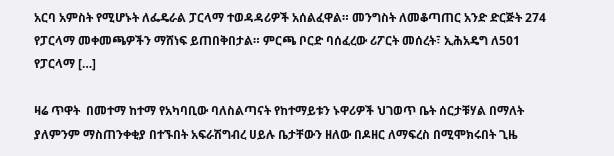አርባ አምስት የሚሆኑት ለፌዴራል ፓርላማ ተወዳዳሪዎች አሰልፈዋል። መንግስት ለመቆጣጠር አንድ ድርጅት 274 የፓርላማ መቀመጫዎችን ማሸነፍ ይጠበቅበታል። ምርጫ ቦርድ ባሰፈረው ሪፖርት መሰረት፣ ኢሕአዴግ ለ501 የፓርላማ […]

ዛሬ ጥዋት  በመተማ ከተማ የአካባቢው ባለስልጣናት የከተማይቱን ኑዋሪዎች ህገወጥ ቤት ሰርታቹሃል በማለት ያለምንም ማስጠንቀቂያ በተኙበት አፍራሽግብረ ሀይሉ ቤታቸውን ዘለው በዶዘር ለማፍረስ በሚሞክሩበት ጊዜ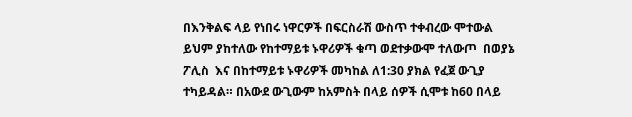በእንቅልፍ ላይ የነበሩ ነዋርዎች በፍርስራሽ ውስጥ ተቀብረው ሞተውል ይህም ያከተለው የከተማይቱ ኑዋሪዎች ቁጣ ወደተቃውሞ ተለውጦ  በወያኔ ፖሊስ  እና በከተማይቱ ኑዋሪዎች መካከል ለ1:30 ያክል የፈጀ ውጊያ ተካይዳል። በአውደ ውጊውም ከአምስት በላይ ሰዎች ሲሞቱ ከ60 በላይ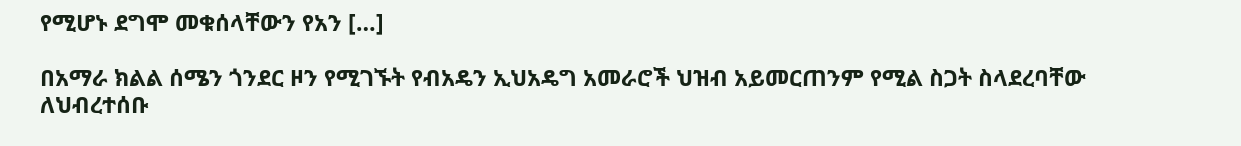የሚሆኑ ደግሞ መቁሰላቸውን የአን […]

በአማራ ክልል ሰሜን ጎንደር ዞን የሚገኙት የብአዴን ኢህአዴግ አመራሮች ህዝብ አይመርጠንም የሚል ስጋት ስላደረባቸው ለህብረተሰቡ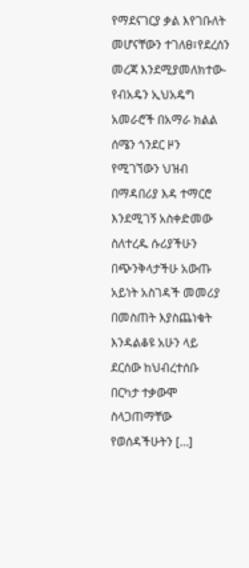የማደናገርያ ቃል እየገቡለት መሆናቸውን ተገለፀ፣የደረሰን መረጃ እንደሚያመለክተው- የብአዴን ኢህአዴግ አመራሮች በአማራ ክልል ሰሜን ጎንደር ዞን የሚገኘውን ህዝብ በማዳበሪያ እዳ ተማርሮ እንደሚገኝ አስቀድመው ስለተረዱ ሱሪያችሁን በጭንቅላታችሁ አውጡ አይነት አስገዳች መመሪያ በመስጠት እያስጨነቁት እንዳልቆዩ አሁን ላይ ደርሰው ከህብረተሰቡ በርካታ ተቃውሞ ስላጋጠማቸው የወሰዳችሁትን […]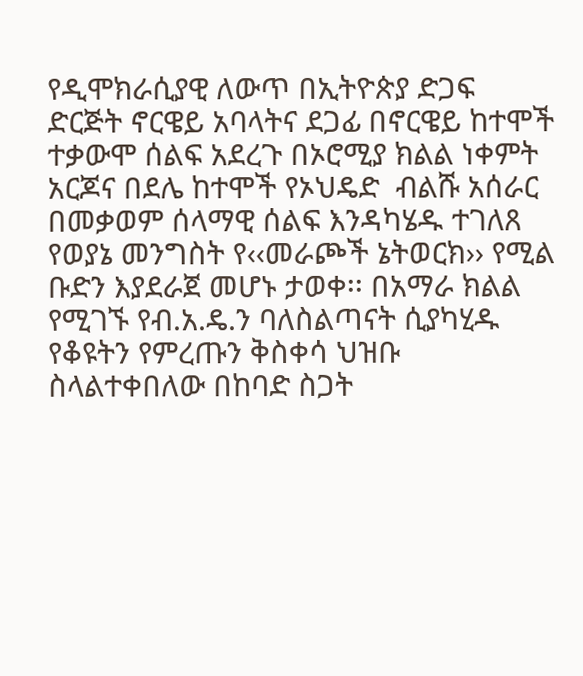የዲሞክራሲያዊ ለውጥ በኢትዮጵያ ድጋፍ ድርጅት ኖርዌይ አባላትና ደጋፊ በኖርዌይ ከተሞች ተቃውሞ ሰልፍ አደረጉ በኦሮሚያ ክልል ነቀምት አርጆና በደሌ ከተሞች የኦህዴድ  ብልሹ አሰራር በመቃወም ሰላማዊ ሰልፍ እንዳካሄዱ ተገለጸ የወያኔ መንግስት የ‹‹መራጮች ኔትወርክ›› የሚል ቡድን እያደራጀ መሆኑ ታወቀ፡፡ በአማራ ክልል የሚገኙ የብ.አ.ዴ.ን ባለስልጣናት ሲያካሂዱ የቆዩትን የምረጡን ቅስቀሳ ህዝቡ ስላልተቀበለው በከባድ ስጋት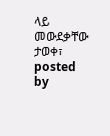ላይ መውደቃቸው ታወቀ፣ posted by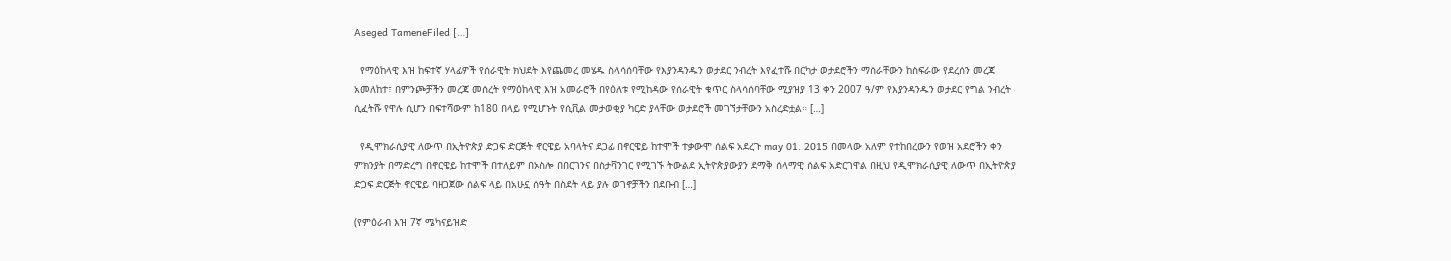Aseged TameneFiled […]

  የማዕከላዊ እዝ ከፍተኛ ሃላፊዎች የሰራዊት ክህደት እየጨመረ መሄዱ ስላሳሰባቸው የእያንዳንዱን ወታደር ንብረት እየፈተሹ በርካታ ወታደሮችን ማሰራቸውን ከስፍራው የደረሰን መረጃ አመለከተ፣ በምንጮቻችን መረጃ መሰረት የማዕከላዊ እዝ አመራሮች በየዕለቱ የሚከዳው የሰራዊት ቁጥር ስላሳሰባቸው ሚያዝያ 13 ቀን 2007 ዓ/ም የእያንዳንዱን ወታደር የግል ንብረት ሲፈትሹ የዋሉ ሲሆን በፍተሻውም ከ180 በላይ የሚሆኑት የሲቪል መታወቂያ ካርድ ያላቸው ወታደሮች መገኘታቸውን አስረድቷል። […]

  የዲሞክራሲያዊ ለውጥ በኢትዮጵያ ድጋፍ ድርጅት ኖርዌይ አባላትና ደጋፊ በኖርዌይ ከተሞች ተቃውሞ ሰልፍ አደረጉ may 01. 2015 በመላው አለም የተከበረውን የወዝ አደሮችን ቀን ምክንያት በማድረግ በኖርዌይ ከተሞች በተለይም በኦስሎ በበርገንና በስታቫንገር የሚገኙ ትውልደ ኢትዮጵያውያን ደማቅ ሰላማዊ ሰልፍ አድርገዋል በዚህ የዲሞክራሲያዊ ለውጥ በኢትዮጵያ ድጋፍ ድርጅት ኖርዌይ ባዘጋጀው ሰልፍ ላይ በአሁኗ ሰዓት በስደት ላይ ያሉ ወገኖቻችን በደቡብ […]

(የምዕራብ እዝ 7ኛ ሜካናይዝድ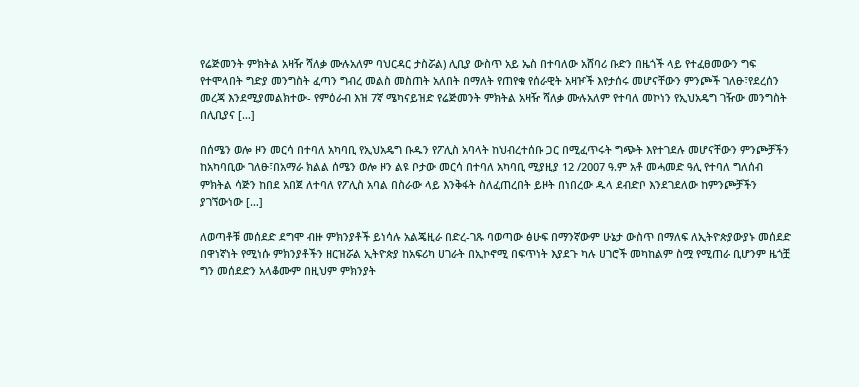የሬጅመንት ምክትል አዛዥ ሻለቃ ሙሉአለም ባህርዳር ታስሯል) ሊቢያ ውስጥ አይ ኤስ በተባለው አሸባሪ ቡድን በዜጎች ላይ የተፈፀመውን ግፍ የተሞላበት ግድያ መንግስት ፈጣን ግብረ መልስ መስጠት አለበት በማለት የጠየቁ የሰራዊት አዛዦች እየታሰሩ መሆናቸውን ምንጮች ገለፁ፣የደረሰን መረጃ እንደሚያመልክተው- የምዕራብ እዝ 7ኛ ሜካናይዝድ የሬጅመንት ምክትል አዛዥ ሻለቃ ሙሉአለም የተባለ መኮነን የኢህአዴግ ገዥው መንግስት በሊቢያና […]

በሰሜን ወሎ ዞን መርሳ በተባለ አካባቢ የኢህአዴግ ቡዱን የፖሊስ አባላት ከህብረተሰቡ ጋር በሚፈጥሩት ግጭት እየተገደሉ መሆናቸውን ምንጮቻችን ከአካባቢው ገለፁ፣በአማራ ክልል ሰሜን ወሎ ዞን ልዩ ቦታው መርሳ በተባለ አካባቢ ሚያዚያ 12 /2007 ዓ.ም አቶ መሓመድ ዓሊ የተባለ ግለሰብ ምክትል ሳጅን ከበደ አበጀ ለተባለ የፖሊስ አባል በስራው ላይ እንቅፋት ስለፈጠረበት ይዞት በነበረው ዱላ ደብድቦ እንደገደለው ከምንጮቻችን ያገኘውነው […]

ለወጣቶቹ መሰደድ ደግሞ ብዙ ምክንያቶች ይነሳሉ አልጄዚራ በድረ-ገጹ ባወጣው ፅሁፍ በማንኛውም ሁኔታ ውስጥ በማለፍ ለኢትዮጵያውያኑ መሰደድ በዋነኛነት የሚነሱ ምክንያቶችን ዘርዝሯል ኢትዮጵያ ከአፍሪካ ሀገራት በኢኮኖሚ በፍጥነት እያደጉ ካሉ ሀገሮች መካከልም ስሟ የሚጠራ ቢሆንም ዜጎቿ ግን መሰደድን አላቆሙም በዚህም ምክንያት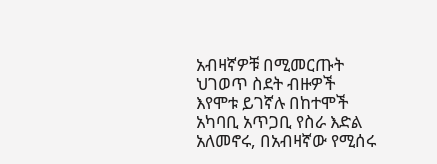አብዛኛዎቹ በሚመርጡት ህገወጥ ስደት ብዙዎች እየሞቱ ይገኛሉ በከተሞች አካባቢ አጥጋቢ የስራ እድል አለመኖሩ, በአብዛኛው የሚሰሩ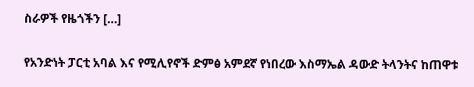ስራዎች የዜጎችን […]

የአንድነት ፓርቲ አባል እና የሚሊየኖች ድምፅ አምደኛ የነበረው እስማኤል ዳውድ ትላንትና ከጠዋቱ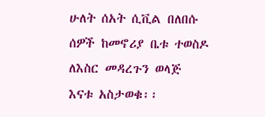ሁለት ሰአት ሲቪል በለበሱ ሰዎች ከመኖሪያ ቤቱ ተወስዶ ለእስር መዳረጉን ወላጅ እናቱ አስታወቁ፡፡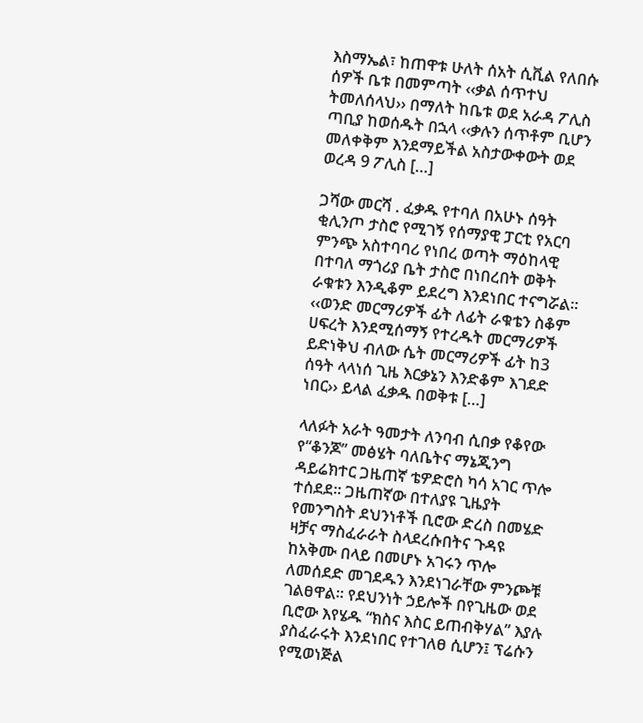እስማኤል፣ ከጠዋቱ ሁለት ሰአት ሲቪል የለበሱ ሰዎች ቤቱ በመምጣት ‹‹ቃል ሰጥተህ ትመለሰላህ›› በማለት ከቤቱ ወደ አራዳ ፖሊስ ጣቢያ ከወሰዱት በኋላ ‹‹ቃሉን ሰጥቶም ቢሆን መለቀቅም እንደማይችል አስታውቀውት ወደ ወረዳ 9 ፖሊስ […]

ጋሻው መርሻ . ፈቃዱ የተባለ በአሁኑ ሰዓት ቂሊንጦ ታስሮ የሚገኝ የሰማያዊ ፓርቲ የአርባ ምንጭ አስተባባሪ የነበረ ወጣት ማዕከላዊ በተባለ ማጎሪያ ቤት ታስሮ በነበረበት ወቅት ራቁቱን እንዲቆም ይደረግ እንደነበር ተናግሯል፡፡ ‹‹ወንድ መርማሪዎች ፊት ለፊት ራቁቴን ስቆም ሀፍረት እንደሚሰማኝ የተረዱት መርማሪዎች ይድነቅህ ብለው ሴት መርማሪዎች ፊት ከ3 ሰዓት ላላነሰ ጊዜ እርቃኔን እንድቆም እገደድ ነበር›› ይላል ፈቃዱ በወቅቱ […]

ላለፉት አራት ዓመታት ለንባብ ሲበቃ የቆየው የ“ቆንጆ” መፅሄት ባለቤትና ማኔጂንግ ዳይሬክተር ጋዜጠኛ ቴዎድሮስ ካሳ አገር ጥሎ ተሰደደ፡፡ ጋዜጠኛው በተለያዩ ጊዜያት የመንግስት ደህንነቶች ቢሮው ድረስ በመሄድ ዛቻና ማስፈራራት ስላደረሱበትና ጉዳዩ ከአቅሙ በላይ በመሆኑ አገሩን ጥሎ ለመሰደድ መገደዱን እንደነገራቸው ምንጮቹ ገልፀዋል፡፡ የደህንነት ኃይሎች በየጊዜው ወደ ቢሮው እየሄዱ “ክስና እስር ይጠብቅሃል” እያሉ ያስፈራሩት እንደነበር የተገለፀ ሲሆን፤ ፕሬሱን የሚወነጅል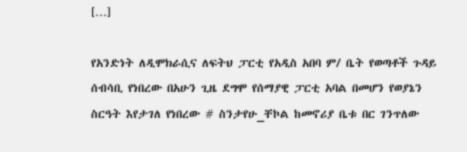[…]

የአንድነት ለዲሞክራሲና ለፍትህ ፓርቲ የአዲስ አበባ ም/ ቤት የወጣቶች ጉዳይ ሰብሳቢ የነበረው በአሁን ጊዜ ደግሞ የሰማያዊ ፓርቲ አባል በመሆን የወያኔን ስርዓት እየታገለ የነበረው # ስንታየሁ_ቸኮል ከመኖሪያ ቤቱ በር ገንጥለው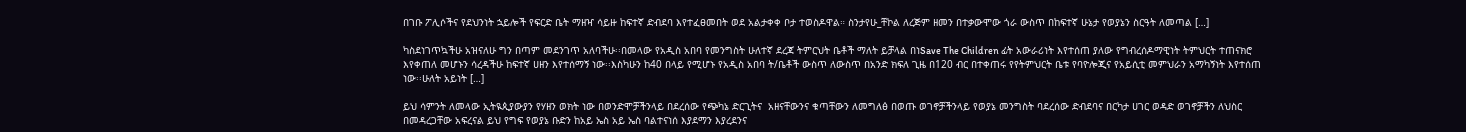በገቡ ፖሊሶችና የደህንነት ኋይሎች የፍርድ ቤት ማዘዣ ሳይዙ ከፍተኛ ድብደባ እየተፈፀመበት ወደ አልታቀቀ ቦታ ተወስዶዋል። ስንታየሁ_ቸኮል ለረጅም ዘመን በተቃውሞው ጎራ ውስጥ በከፍተኛ ሁኔታ የወያኔን ስርዓት ለመጣል […]

ካስደነገጥኳችሁ አዝናለሁ ግን በጣም መደንገጥ አለባችሁ፡፡በመላው የአዲስ አበባ የመንግስት ሁለተኛ ደረጃ ትምርህት ቤቶች ማለት ይቻላል በነSave The Children ፊት አውራሪነት እየተሰጠ ያለው የግብረሰዶማዊነት ትምህርት ተጠናክሮ እየቀጠለ መሆኑን ሳረዳችሁ ከፍተኛ ሀዘን እየተሰማኝ ነው፡፡እስካሁን ከ40 በላይ የሚሆኑ የአዲስ አበባ ት/ቤቶች ውስጥ ለውስጥ በአንድ ክፍለ ጊዜ በ120 ብር በተቀጠሩ የየትምህርት ቤቱ የባዮሎጂና የአይሲቲ መምህራን አማካኝነት እየተሰጠ ነው፡፡ሁለት አይነት […]

ይህ ሳምንት ለመላው ኢትዪጲያውያን የሃዘን ወክት ነው በወንድሞቻችንላይ በደረሰው የጭካኔ ድርጊትና  አዘናቸውንና ቁጣቸውን ለመግለፅ በወጡ ወገኖቻችንላይ የወያኔ መንግስት ባደረሰው ድብደባና በርካታ ሀገር ወዳድ ወገኖቻችን ለህስር በመዳረጋቸው አፍረናል ይህ የግፍ የወያኔ ቡድን ከአይ ኤስ አይ ኤስ ባልተናነሰ እያደማን እያረደንና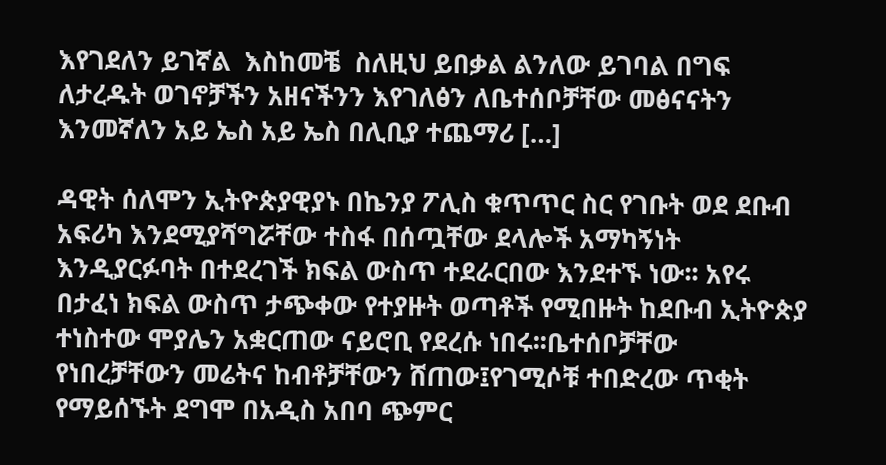እየገደለን ይገኛል  እስከመቼ  ስለዚህ ይበቃል ልንለው ይገባል በግፍ ለታረዱት ወገኖቻችን አዘናችንን እየገለፅን ለቤተሰቦቻቸው መፅናናትን እንመኛለን አይ ኤስ አይ ኤስ በሊቢያ ተጨማሪ […]

ዳዊት ሰለሞን ኢትዮጵያዊያኑ በኬንያ ፖሊስ ቁጥጥር ስር የገቡት ወደ ደቡብ አፍሪካ እንደሚያሻግሯቸው ተስፋ በሰጧቸው ደላሎች አማካኝነት እንዲያርፉባት በተደረገች ክፍል ውስጥ ተደራርበው እንደተኙ ነው፡፡ አየሩ በታፈነ ክፍል ውስጥ ታጭቀው የተያዙት ወጣቶች የሚበዙት ከደቡብ ኢትዮጵያ ተነስተው ሞያሌን አቋርጠው ናይሮቢ የደረሱ ነበሩ፡፡ቤተሰቦቻቸው የነበረቻቸውን መሬትና ከብቶቻቸውን ሸጠው፤የገሚሶቹ ተበድረው ጥቂት የማይሰኙት ደግሞ በአዲስ አበባ ጭምር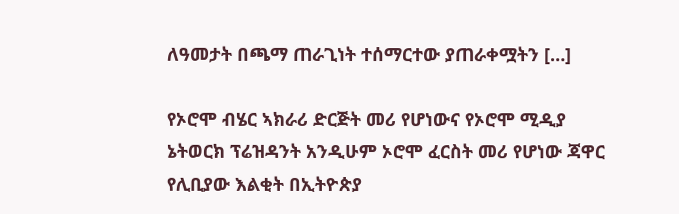ለዓመታት በጫማ ጠራጊነት ተሰማርተው ያጠራቀሟትን […]

የኦሮሞ ብሄር ኣክራሪ ድርጅት መሪ የሆነውና የኦሮሞ ሚዲያ ኔትወርክ ፕሬዝዳንት አንዲሁም ኦሮሞ ፈርስት መሪ የሆነው ጃዋር የሊቢያው እልቂት በኢትዮጵያ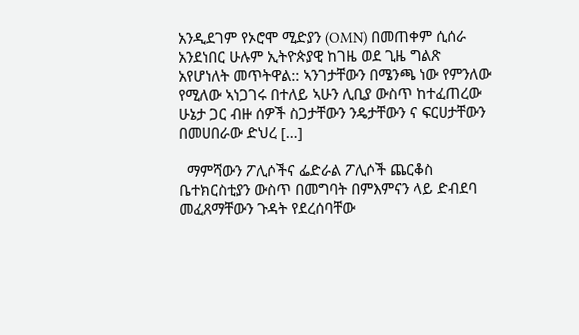አንዲደገም የኦሮሞ ሚድያን (OMN) በመጠቀም ሲሰራ አንደነበር ሁሉም ኢትዮጵያዊ ከገዜ ወደ ጊዜ ግልጽ አየሆነለት መጥትዋል:: ኣንገታቸውን በሜንጫ ነው የምንለው የሚለው ኣነጋገሩ በተለይ ኣሁን ሊቢያ ውስጥ ከተፈጠረው ሁኔታ ጋር ብዙ ሰዎች ስጋታቸውን ንዴታቸውን ና ፍርሀታቸውን በመሀበራው ድህረ […]

  ማምሻውን ፖሊሶችና ፌድራል ፖሊሶች ጨርቆስ ቤተክርስቲያን ውስጥ በመግባት በምእምናን ላይ ድብደባ መፈጸማቸውን ጉዳት የደረሰባቸው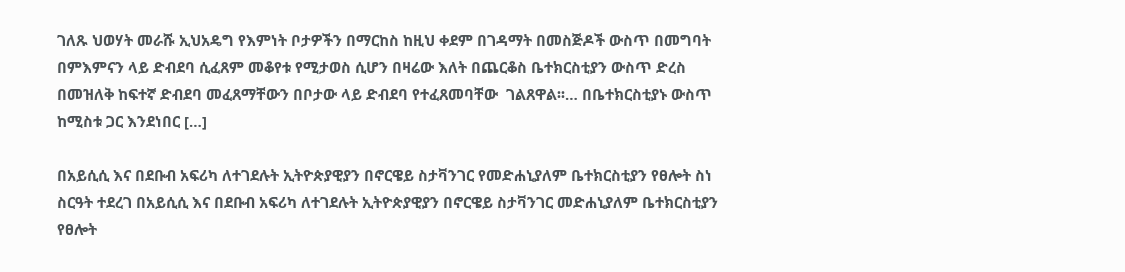ገለጹ ህወሃት መራሹ ኢህአዴግ የእምነት ቦታዎችን በማርከስ ከዚህ ቀደም በገዳማት በመስጅዶች ውስጥ በመግባት በምእምናን ላይ ድብደባ ሲፈጸም መቆየቱ የሚታወስ ሲሆን በዛሬው እለት በጨርቆስ ቤተክርስቲያን ውስጥ ድረስ በመዝለቅ ከፍተኛ ድብደባ መፈጸማቸውን በቦታው ላይ ድብደባ የተፈጸመባቸው  ገልጸዋል፡፡… በቤተክርስቲያኑ ውስጥ ከሚስቱ ጋር እንደነበር […]

በአይሲሲ እና በደቡብ አፍሪካ ለተገደሉት ኢትዮጵያዊያን በኖርዌይ ስታቫንገር የመድሐኒያለም ቤተክርስቲያን የፀሎት ስነ ስርዓት ተደረገ በአይሲሲ እና በደቡብ አፍሪካ ለተገደሉት ኢትዮጵያዊያን በኖርዌይ ስታቫንገር መድሐኒያለም ቤተክርስቲያን የፀሎት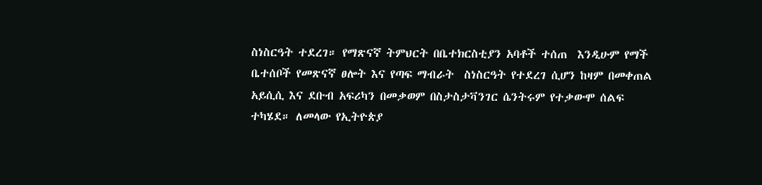ስነስርዓት ተደረገ። የማጽናኛ ትምህርት በቤተክርስቲያን አባቶች ተሰጠ  እንዲሁም የማች ቤተሰቦች የመጽናኛ ፀሎት እና የጣፍ ማብራት  ስነስርዓት የተደረገ ሲሆን ከዛም በመቀጠል አይሲሲ እና ደቡብ አፍሪካን በመቃወም በስታስታቫንገር ሴንትሩም የተቃውሞ ሰልፍ ተካሄደ። ለመላው የኢትዮጵያ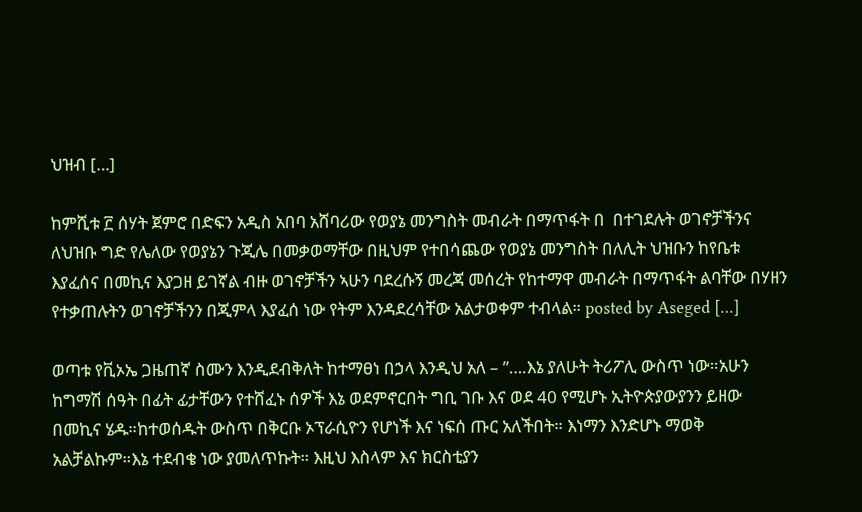ህዝብ […]

ከምሺቱ ፫ ሰሃት ጀምሮ በድፍን አዲስ አበባ አሸባሪው የወያኔ መንግስት መብራት በማጥፋት በ  በተገደሉት ወገኖቻችንና ለህዝቡ ግድ የሌለው የወያኔን ጉጂሌ በመቃወማቸው በዚህም የተበሳጨው የወያኔ መንግስት በለሊት ህዝቡን ከየቤቱ እያፈሰና በመኪና እያጋዘ ይገኛል ብዙ ወገኖቻችን ኣሁን ባደረሱኝ መረጃ መሰረት የከተማዋ መብራት በማጥፋት ልባቸው በሃዘን የተቃጠሉትን ወገኖቻችንን በጂምላ እያፈሰ ነው የትም እንዳደረሳቸው አልታወቀም ተብላል። posted by Aseged […]

ወጣቱ የቪኦኤ ጋዜጠኛ ስሙን እንዲደብቅለት ከተማፀነ በኃላ እንዲህ አለ – ”….እኔ ያለሁት ትሪፖሊ ውስጥ ነው።አሁን ከግማሽ ሰዓት በፊት ፊታቸውን የተሸፈኑ ሰዎች እኔ ወደምኖርበት ግቢ ገቡ እና ወደ 40 የሚሆኑ ኢትዮጵያውያንን ይዘው በመኪና ሄዱ።ከተወሰዱት ውስጥ በቅርቡ ኦፕራሲዮን የሆነች እና ነፍሰ ጡር አለችበት። እነማን እንድሆኑ ማወቅ አልቻልኩም።እኔ ተደብቄ ነው ያመለጥኩት። እዚህ እስላም እና ክርስቲያን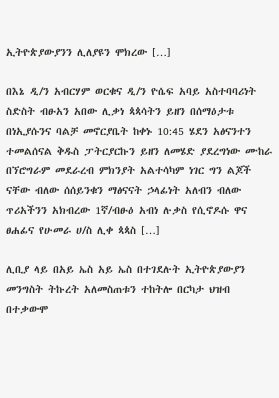ኢትዮጵያውያንን ሊለያዩን ሞክረው […]

በእኔ ዲ/ን አብርሃም ወርቁና ዲ/ን ዮሴፍ አባይ አስተባባሪነት ስድስት ብፁአን አበው ሊቃነ ጳጳሳትን ይዘን በሰማዕታቱ በነኢያሱንና ባልቻ መኖርያቤት ከቀኑ 10:45 ሄደን አፅናንተን ተመልሰናል ቅዱስ ፓትርያርኩን ይዘን ለመሄድ ያደረግነው ሙከራ በኘሮግራም መደራረብ ምክንያት አልተሳካም ነገር ግን ልጆች ናቸው ብለው ሰሰይንቁን ማፅናናት ኃላፊነት አለብን ብለው ጥሪአችንን አክብረው 1ኛ/ብፁዕ አብነ ሉቃስ የሲኖዶሱ ዋና ፀሐፊና የሁመራ ሀ/ስ ሊቀ ጳጳስ […]

ሊቢያ ላይ በአይ ኤስ አይ ኤስ በተገደሉት ኢትዮጵያውያን መንግስት ትኩረት አለመስጠቱን ተከትሎ በርካታ ህዝብ በተቃውሞ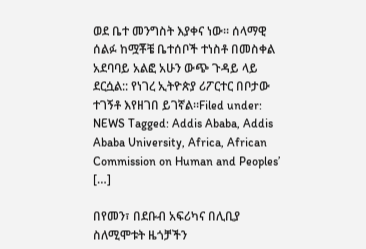ወደ ቤተ መንግስት እያቀና ነው፡፡ ሰላማዊ ሰልፉ ከሟቾቼ ቤተሰቦች ተነስቶ በመስቀል አደባባይ አልፎ አሁን ውጭ ጉዳይ ላይ ደርሷል:: የነገረ ኢትዮጵያ ሪፖርተር በቦታው ተገኝቶ እየዘገበ ይገኛል፡፡Filed under: NEWS Tagged: Addis Ababa, Addis Ababa University, Africa, African Commission on Human and Peoples’ […]

በየመን፣ በደቡብ አፍሪካና በሊቢያ ስለሚሞቱት ዜጎቻችን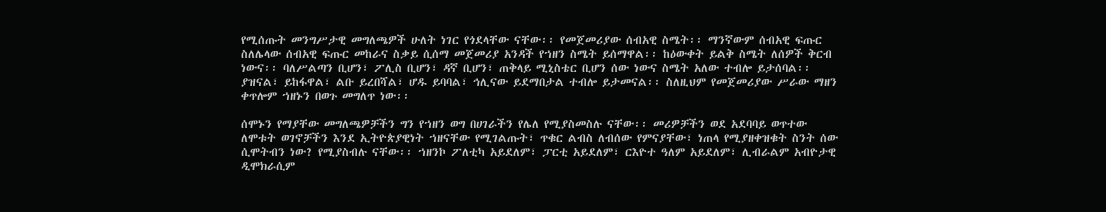የሚሰጡት መንግሥታዊ መግለጫዎች ሁለት ነገር የጎደላቸው ናቸው፡፡ የመጀመሪያው ሰብአዊ ስሜት፡፡ ማንኛውም ሰብአዊ ፍጡር ስለሌላው ሰብአዊ ፍጡር መከራና ስቃይ ሲሰማ መጀመሪያ አንዳች የኀዘን ስሜት ይሰማዋል፡፡ ከዕውቀት ይልቅ ስሜት ለሰዎች ቅርብ ነውና፡፡ ባለሥልጣን ቢሆን፣ ፖሊስ ቢሆን፣ ዳኛ ቢሆን፣ ጠቅላይ ሚኒስቴር ቢሆን ሰው ነውና ስሜት አለው ተብሎ ይታሰባል፡፡ ያዝናል፣ ይከፋዋል፣ ልቡ ይረበሻል፣ ሆዱ ይባባል፣ ኅሊናው ይደማበታል ተብሎ ይታመናል፡፡ ስለዚህም የመጀመሪያው ሥራው ማዘን ቀጥሎም ኀዘኑን በወጉ መግለጥ ነው፡፡

ሰሞኑን የማያቸው መግለጫዎቻችን ግን የኀዘን ወግ በሀገራችን የሌለ የሚያስመስሉ ናቸው፡፡ መሪዎቻችን ወደ አደባባይ ወጥተው ለሞቱት ወገኖቻችን እንደ ኢትዮጵያዊነት ኀዘናቸው የሚገልጡት፣ ጥቁር ልብስ ለብሰው የምናያቸው፣ ነጠላ የሚያዘቀዝቁት ስንት ሰው ሲሞትብን ነው? የሚያስብሉ ናቸው፡፡ ኀዘንኮ ፖለቲካ አይደለም፣ ፓርቲ አይደለም፣ ርእዮተ ዓለም አይደለም፣ ሊብራልም አብዮታዊ ዲሞክራሲም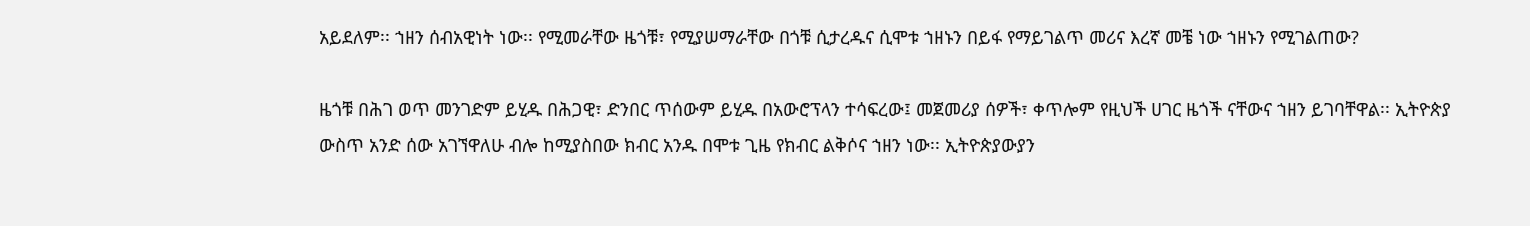አይደለም፡፡ ኀዘን ሰብአዊነት ነው፡፡ የሚመራቸው ዜጎቹ፣ የሚያሠማራቸው በጎቹ ሲታረዱና ሲሞቱ ኀዘኑን በይፋ የማይገልጥ መሪና እረኛ መቼ ነው ኀዘኑን የሚገልጠው?

ዜጎቹ በሕገ ወጥ መንገድም ይሂዱ በሕጋዊ፣ ድንበር ጥሰውም ይሂዱ በአውሮፕላን ተሳፍረው፤ መጀመሪያ ሰዎች፣ ቀጥሎም የዚህች ሀገር ዜጎች ናቸውና ኀዘን ይገባቸዋል፡፡ ኢትዮጵያ ውስጥ አንድ ሰው አገኘዋለሁ ብሎ ከሚያስበው ክብር አንዱ በሞቱ ጊዜ የክብር ልቅሶና ኀዘን ነው፡፡ ኢትዮጵያውያን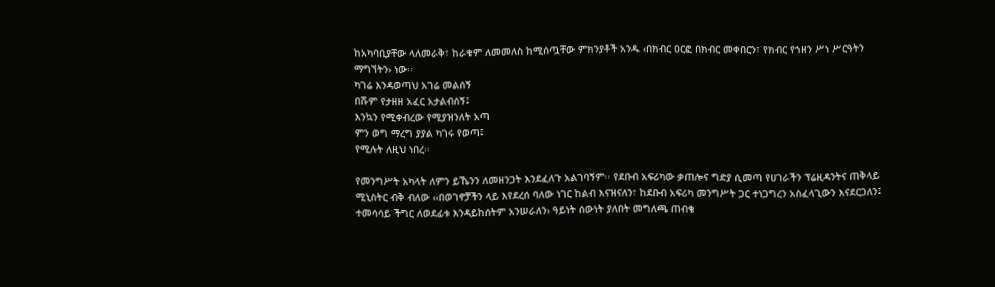ከአካባቢያቸው ላለመራቅ፣ ከራቁም ለመመለስ ከሚሰጧቸው ምክንያቶች አንዱ ‹በክብር ዐርፎ በክብር መቀበርን፣ የክብር የኀዘን ሥነ ሥርዓትን ማግኘትን› ነው፡፡
ካገሬ እንዳወጣህ አገሬ መልሰኝ
በሹም የታዘዘ አፈር አታልብሰኝ፤
እንኳን የሚቀብረው የሚያዝንለት አጣ
ምን ወግ ማረግ ያያል ካገሩ የወጣ፤
የሚሉት ለዚህ ነበረ፡፡

የመንግሥት አካላት ለምን ይኼንን ለመዘንጋት እንደፈለጉ አልገባኝም፡፡ የደቡብ አፍሪካው ቃጠሎና ግድያ ሲመጣ የሀገራችን ፕሬዚዳንትና ጠቅላይ ሚኒስትር ብቅ ብለው ‹‹በወገኖቻችን ላይ እየደረሰ ባለው ነገር ከልብ እናዝናለን፣ ከደቡብ አፍሪካ መንግሥት ጋር ተነጋግረን አስፈላጊውን እናደርጋለን፤ ተመሳሳይ ችግር ለወደፊቱ እንዳይከሰትም አንሠራለን› ዓይነት ሰውነት ያለበት መግለጫ ጠብቄ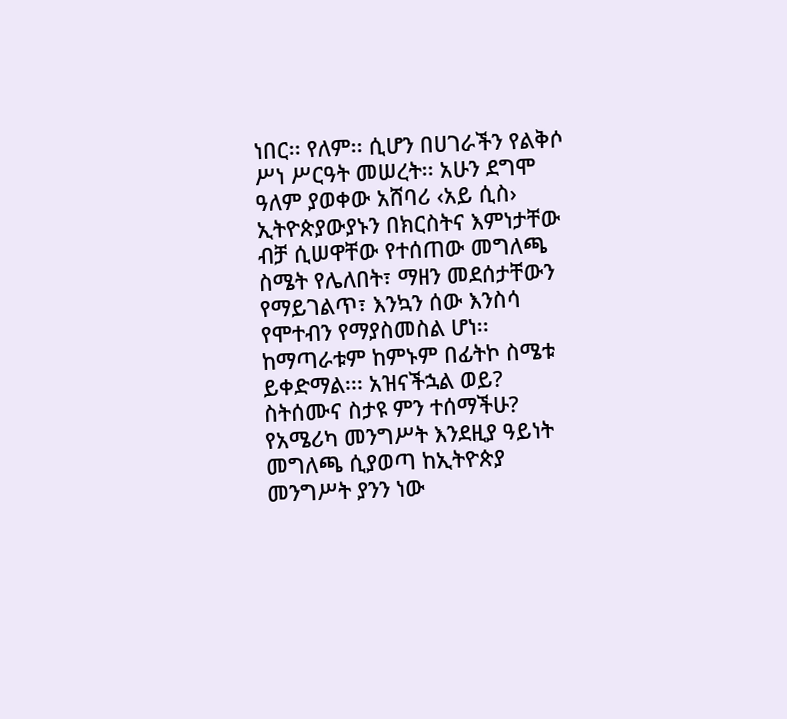ነበር፡፡ የለም፡፡ ሲሆን በሀገራችን የልቅሶ ሥነ ሥርዓት መሠረት፡፡ አሁን ደግሞ ዓለም ያወቀው አሸባሪ ‹አይ ሲስ› ኢትዮጵያውያኑን በክርስትና እምነታቸው ብቻ ሲሠዋቸው የተሰጠው መግለጫ ስሜት የሌለበት፣ ማዘን መደሰታቸውን የማይገልጥ፣ እንኳን ሰው እንስሳ የሞተብን የማያስመስል ሆነ፡፡ ከማጣራቱም ከምኑም በፊትኮ ስሜቱ ይቀድማል፡፡፡ አዝናችኋል ወይ? ስትሰሙና ስታዩ ምን ተሰማችሁ? የአሜሪካ መንግሥት እንደዚያ ዓይነት መግለጫ ሲያወጣ ከኢትዮጵያ መንግሥት ያንን ነው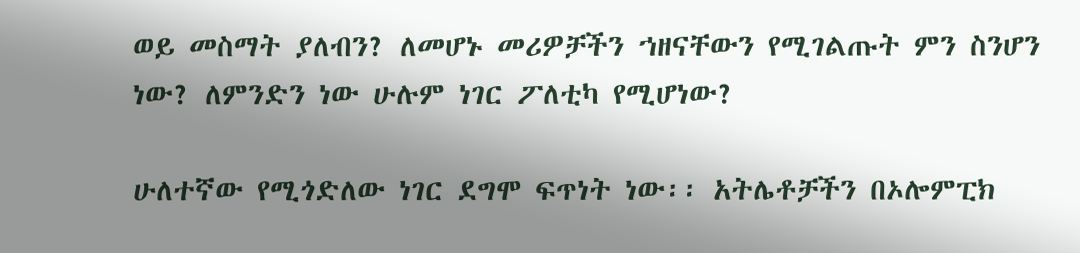ወይ መስማት ያለብን? ለመሆኑ መሪዎቻችን ኀዘናቸውን የሚገልጡት ምን ስንሆን ነው? ለምንድን ነው ሁሉም ነገር ፖለቲካ የሚሆነው?

ሁለተኛው የሚጎድለው ነገር ደግሞ ፍጥነት ነው፡፡ አትሌቶቻችን በኦሎምፒክ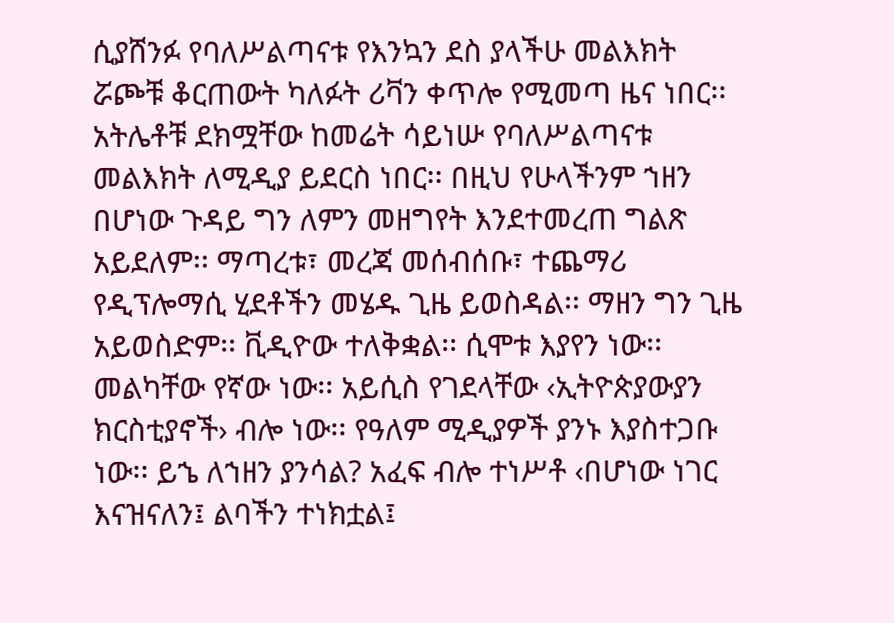ሲያሸንፉ የባለሥልጣናቱ የእንኳን ደስ ያላችሁ መልእክት ሯጮቹ ቆርጠውት ካለፉት ሪቫን ቀጥሎ የሚመጣ ዜና ነበር፡፡ አትሌቶቹ ደክሟቸው ከመሬት ሳይነሡ የባለሥልጣናቱ መልእክት ለሚዲያ ይደርስ ነበር፡፡ በዚህ የሁላችንም ኀዘን በሆነው ጉዳይ ግን ለምን መዘግየት እንደተመረጠ ግልጽ አይደለም፡፡ ማጣረቱ፣ መረጃ መሰብሰቡ፣ ተጨማሪ የዲፕሎማሲ ሂደቶችን መሄዱ ጊዜ ይወስዳል፡፡ ማዘን ግን ጊዜ አይወስድም፡፡ ቪዲዮው ተለቅቋል፡፡ ሲሞቱ እያየን ነው፡፡ መልካቸው የኛው ነው፡፡ አይሲስ የገደላቸው ‹ኢትዮጵያውያን ክርስቲያኖች› ብሎ ነው፡፡ የዓለም ሚዲያዎች ያንኑ እያስተጋቡ ነው፡፡ ይኄ ለኀዘን ያንሳል? አፈፍ ብሎ ተነሥቶ ‹በሆነው ነገር እናዝናለን፤ ልባችን ተነክቷል፤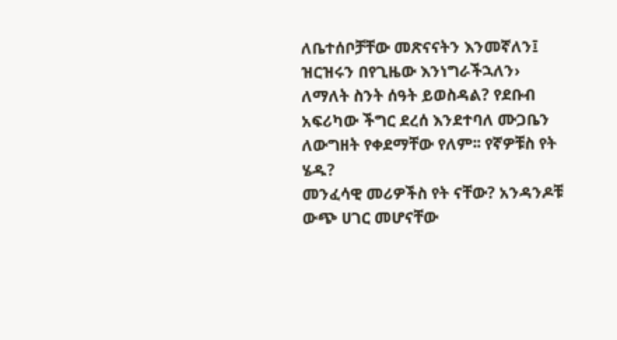ለቤተሰቦቻቸው መጽናናትን እንመኛለን፤ ዝርዝሩን በየጊዜው እንነግራችኋለን› ለማለት ስንት ሰዓት ይወስዳል? የደቡብ አፍሪካው ችግር ደረሰ እንደተባለ ሙጋቤን ለውግዘት የቀደማቸው የለም፡፡ የኛዎቹስ የት ሄዱ?
መንፈሳዊ መሪዎችስ የት ናቸው? አንዳንዶቹ ውጭ ሀገር መሆናቸው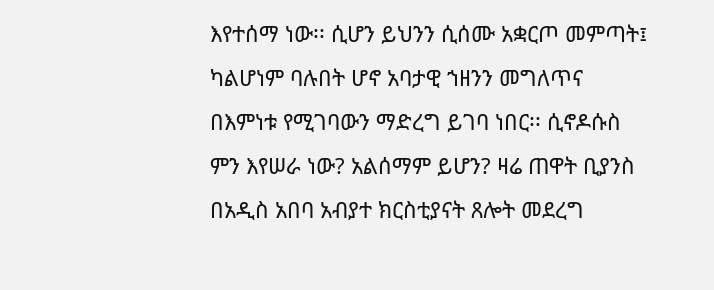እየተሰማ ነው፡፡ ሲሆን ይህንን ሲሰሙ አቋርጦ መምጣት፤ ካልሆነም ባሉበት ሆኖ አባታዊ ኀዘንን መግለጥና በእምነቱ የሚገባውን ማድረግ ይገባ ነበር፡፡ ሲኖዶሱስ ምን እየሠራ ነው? አልሰማም ይሆን? ዛሬ ጠዋት ቢያንስ በአዲስ አበባ አብያተ ክርስቲያናት ጸሎት መደረግ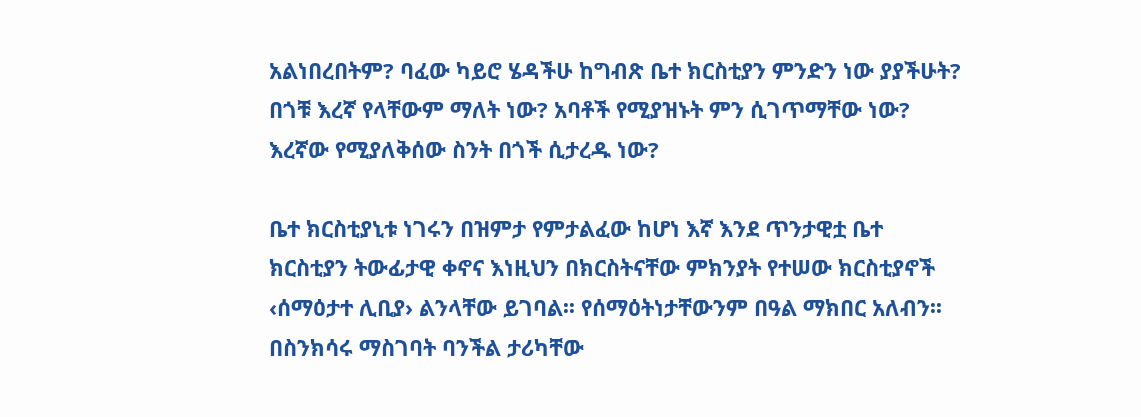አልነበረበትም? ባፈው ካይሮ ሄዳችሁ ከግብጽ ቤተ ክርስቲያን ምንድን ነው ያያችሁት? በጎቹ እረኛ የላቸውም ማለት ነው? አባቶች የሚያዝኑት ምን ሲገጥማቸው ነው? እረኛው የሚያለቅሰው ስንት በጎች ሲታረዱ ነው?

ቤተ ክርስቲያኒቱ ነገሩን በዝምታ የምታልፈው ከሆነ እኛ እንደ ጥንታዊቷ ቤተ ክርስቲያን ትውፊታዊ ቀኖና እነዚህን በክርስትናቸው ምክንያት የተሠው ክርስቲያኖች ‹ሰማዕታተ ሊቢያ› ልንላቸው ይገባል፡፡ የሰማዕትነታቸውንም በዓል ማክበር አለብን፡፡ በስንክሳሩ ማስገባት ባንችል ታሪካቸው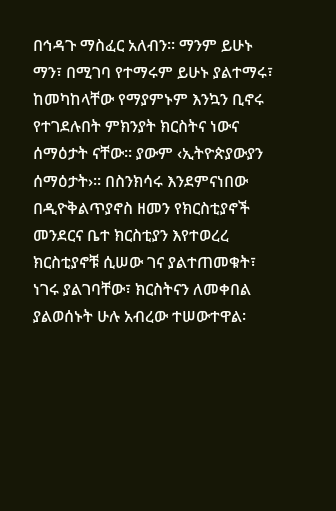በኅዳጉ ማስፈር አለብን፡፡ ማንም ይሁኑ ማን፣ በሚገባ የተማሩም ይሁኑ ያልተማሩ፣ ከመካከላቸው የማያምኑም እንኳን ቢኖሩ የተገደሉበት ምክንያት ክርስትና ነውና ሰማዕታት ናቸው፡፡ ያውም ‹ኢትዮጵያውያን ሰማዕታት›፡፡ በስንክሳሩ እንደምናነበው በዲዮቅልጥያኖስ ዘመን የክርስቲያኖች መንደርና ቤተ ክርስቲያን እየተወረረ ክርስቲያኖቹ ሲሠው ገና ያልተጠመቁት፣ ነገሩ ያልገባቸው፣ ክርስትናን ለመቀበል ያልወሰኑት ሁሉ አብረው ተሠውተዋል፡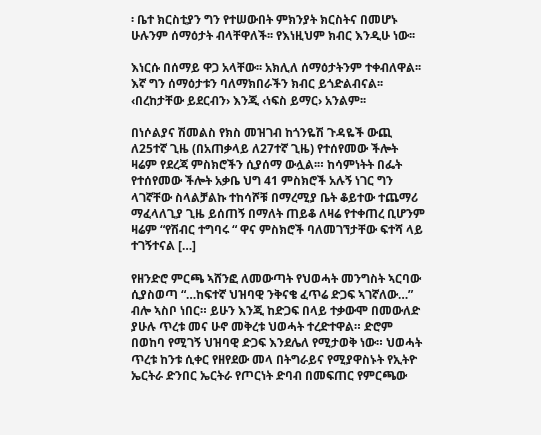፡ ቤተ ክርስቲያን ግን የተሠውበት ምክንያት ክርስትና በመሆኑ ሁሉንም ሰማዕታት ብላቸዋለች፡፡ የእነዚህም ክብር እንዲሁ ነው፡፡

እነርሱ በሰማይ ዋጋ አላቸው፡፡ አክሊለ ሰማዕታትንም ተቀብለዋል፡፡ እኛ ግን ሰማዕታቱን ባለማክበራችን ክብር ይጎድልብናል፡፡ ‹በረከታቸው ይደርብን› እንጂ ‹ነፍስ ይማር› አንልም፡፡

በነሶልያና ሽመልስ የክስ መዝገብ ከጎንዬሽ ጉዳዬች ውጪ ለ25ተኛ ጊዜ (በአጠቃላይ ለ27ተኛ ጊዜ) የተሰየመው ችሎት ዛሬም የደረጃ ምስክሮችን ሲያሰማ ውሏል፡። ከሳምነትት በፌት የተሰየመው ችሎት አቃቤ ህግ 41 ምስክሮች አሉኝ ነገር ግን ላገኛቸው ስላልቻልኩ ተከሳሾቹ በማረሚያ ቤት ቆይተው ተጨማሪ ማፈላለጊያ ጊዜ ይሰጠኝ በማለት ጠይቆ ለዛሬ የተቀጠረ ቢሆንም ዛሬም “የሽብር ተግባሩ “ ዋና ምስክሮች ባለመገኘታቸው ፍተሻ ላይ ተገኝተናል […]

የዘንድሮ ምርጫ ኣሸንፎ ለመውጣት የህወሓት መንግስት ኣርባው ሲያስወጣ “…ከፍተኛ ህዝባዊ ንቅናቄ ፈጥሬ ድጋፍ ኣገኛለው…” ብሎ ኣስቦ ነበር። ይሁን እንጂ ከድጋፍ በላይ ተቃውሞ በመውለድ ያሁሉ ጥረቱ መና ሁኖ መቅረቱ ህወሓት ተረድተዋል። ድሮም በወከባ የሚገኝ ህዝባዊ ድጋፍ እንደሌለ የሚታወቅ ነው። ህወሓት ጥረቱ ከንቱ ሲቀር የዘየደው መላ በትግራይና የሚያዋስኑት የኢትዮ ኤርትራ ድንበር ኤርትራ የጦርነት ድባብ በመፍጠር የምርጫው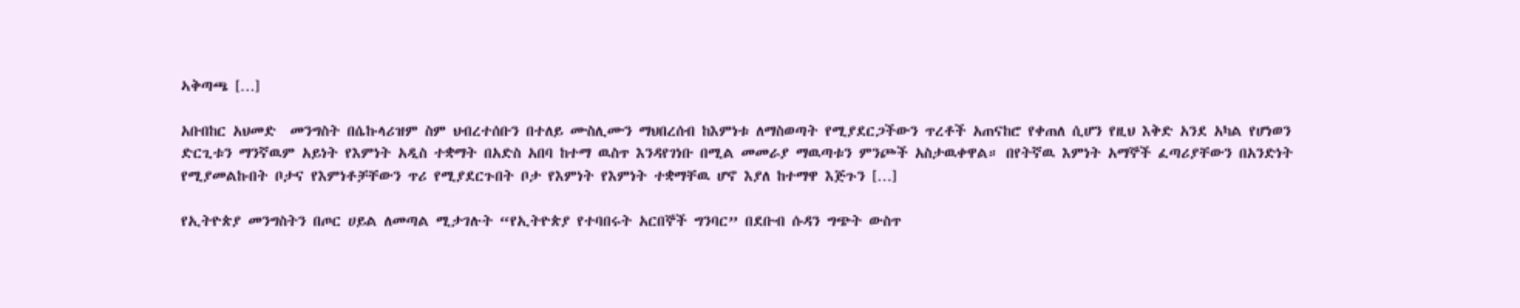ኣቅጣጫ […]

አቡበከር አህመድ  መንግስት በሴኩላሪዝም ስም ህብረተሰቡን በተለይ ሙስሊሙን ማህበረሰብ ከእምነቱ ለማስወጣት የሚያደርጋችውን ጥረቶች አጠናከሮ የቀጠለ ሲሆን የዚህ እቅድ አንደ አካል የሆነወን ድርጊቱን ማንኛዉም አይነት የእምነት አዲስ ተቋማት በአድስ አበባ ከተማ ዉስጥ እንዳየገነቡ በሚል መመራያ ማዉጣቱን ምንጮች አስታዉቀዋል። በየትኛዉ እምነት አማኞች ፈጣሪያቸውን በአንድነት የሚያመልኩበት ቦታና የእምነቶቻቸውን ጥሪ የሚያደርጉበት ቦታ የእምነት የእምነት ተቋማቸዉ ሆኖ እያለ ከተማዋ እጅጉን […]

የኢትዮጵያ መንግስትን በጦር ሀይል ለመጣል ሚታገሉት “የኢትዮጵያ የተባበሩት አርበኞች ግንባር” በደቡብ ሱዳን ግጭት ውስጥ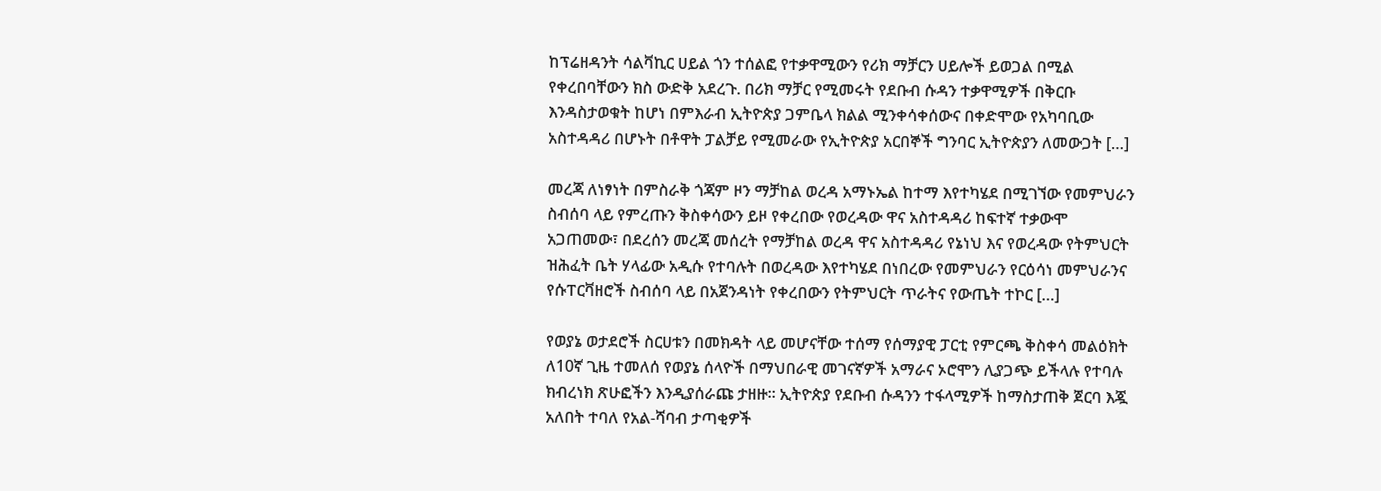ከፕሬዘዳንት ሳልቫኪር ሀይል ጎን ተሰልፎ የተቃዋሚውን የሪክ ማቻርን ሀይሎች ይወጋል በሚል የቀረበባቸውን ክስ ውድቅ አደረጉ. በሪክ ማቻር የሚመሩት የደቡብ ሱዳን ተቃዋሚዎች በቅርቡ እንዳስታወቁት ከሆነ በምእራብ ኢትዮጵያ ጋምቤላ ክልል ሚንቀሳቀሰውና በቀድሞው የአካባቢው አስተዳዳሪ በሆኑት በቶዋት ፓልቻይ የሚመራው የኢትዮጵያ አርበኞች ግንባር ኢትዮጵያን ለመውጋት […]

መረጃ ለነፃነት በምስራቅ ጎጃም ዞን ማቻከል ወረዳ አማኑኤል ከተማ እየተካሄደ በሚገኘው የመምህራን ስብሰባ ላይ የምረጡን ቅስቀሳውን ይዞ የቀረበው የወረዳው ዋና አስተዳዳሪ ከፍተኛ ተቃውሞ አጋጠመው፣ በደረሰን መረጃ መሰረት የማቻከል ወረዳ ዋና አስተዳዳሪ የኔነህ እና የወረዳው የትምህርት ዝሕፈት ቤት ሃላፊው አዲሱ የተባሉት በወረዳው እየተካሄደ በነበረው የመምህራን የርዕሳነ መምህራንና የሱፐርቫዘሮች ስብሰባ ላይ በአጀንዳነት የቀረበውን የትምህርት ጥራትና የውጤት ተኮር […]

የወያኔ ወታደሮች ስርሀቱን በመክዳት ላይ መሆናቸው ተሰማ የሰማያዊ ፓርቲ የምርጫ ቅስቀሳ መልዕክት ለ10ኛ ጊዜ ተመለሰ የወያኔ ሰላዮች በማህበራዊ መገናኛዎች አማራና ኦሮሞን ሊያጋጭ ይችላሉ የተባሉ ክብረነክ ጽሁፎችን እንዲያሰራጩ ታዘዙ። ኢትዮጵያ የደቡብ ሱዳንን ተፋላሚዎች ከማስታጠቅ ጀርባ እጇ አለበት ተባለ የአል-ሻባብ ታጣቂዎች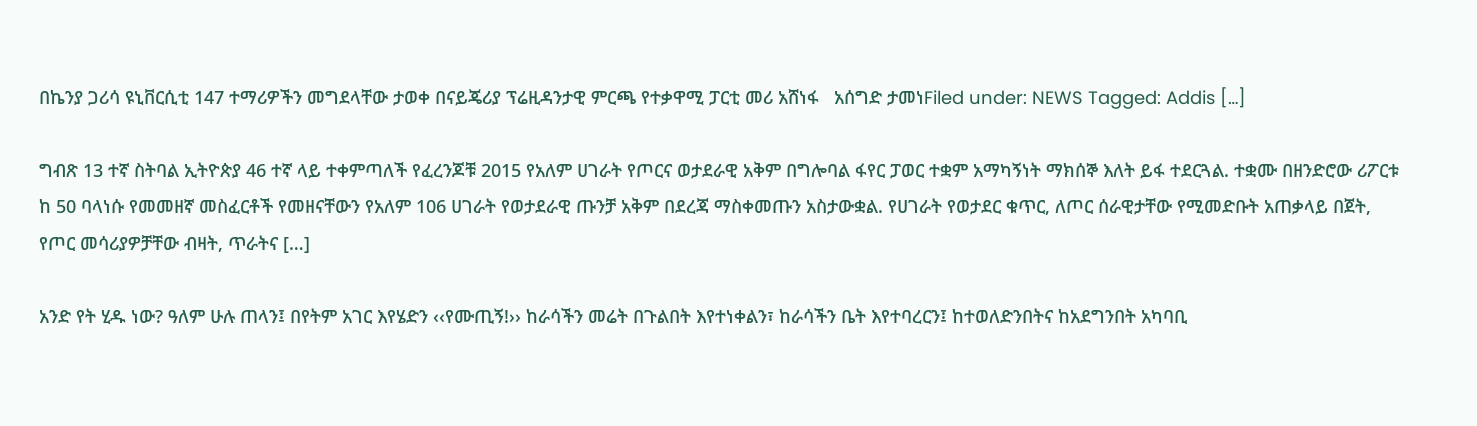በኬንያ ጋሪሳ ዩኒቨርሲቲ 147 ተማሪዎችን መግደላቸው ታወቀ በናይጄሪያ ፕሬዚዳንታዊ ምርጫ የተቃዋሚ ፓርቲ መሪ አሸነፋ   አሰግድ ታመነFiled under: NEWS Tagged: Addis […]

ግብጽ 13 ተኛ ስትባል ኢትዮጵያ 46 ተኛ ላይ ተቀምጣለች የፈረንጆቹ 2015 የአለም ሀገራት የጦርና ወታደራዊ አቅም በግሎባል ፋየር ፓወር ተቋም አማካኝነት ማክሰኞ እለት ይፋ ተደርጓል. ተቋሙ በዘንድሮው ሪፖርቱ ከ 50 ባላነሱ የመመዘኛ መስፈርቶች የመዘናቸውን የአለም 106 ሀገራት የወታደራዊ ጡንቻ አቅም በደረጃ ማስቀመጡን አስታውቋል. የሀገራት የወታደር ቁጥር, ለጦር ሰራዊታቸው የሚመድቡት አጠቃላይ በጀት, የጦር መሳሪያዎቻቸው ብዛት, ጥራትና […]

አንድ የት ሂዱ ነው? ዓለም ሁሉ ጠላን፤ በየትም አገር እየሄድን ‹‹የሙጢኝ!›› ከራሳችን መሬት በጉልበት እየተነቀልን፣ ከራሳችን ቤት እየተባረርን፤ ከተወለድንበትና ከአደግንበት አካባቢ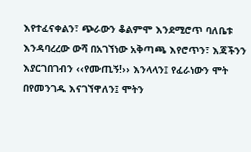እየተፈናቀልን፣ ጭራውን ቆልምሞ እንደሚሮጥ ባለቤቱ እንዳባረረው ውሻ በአገኘነው አቅጣጫ እየሮጥን፣ እጃችንን እያርገበገብን ‹‹የሙጢኝ!›› እንላላን፤ የፈራነውን ሞት በየመንገዱ እናገኘዋለን፤ ሞትን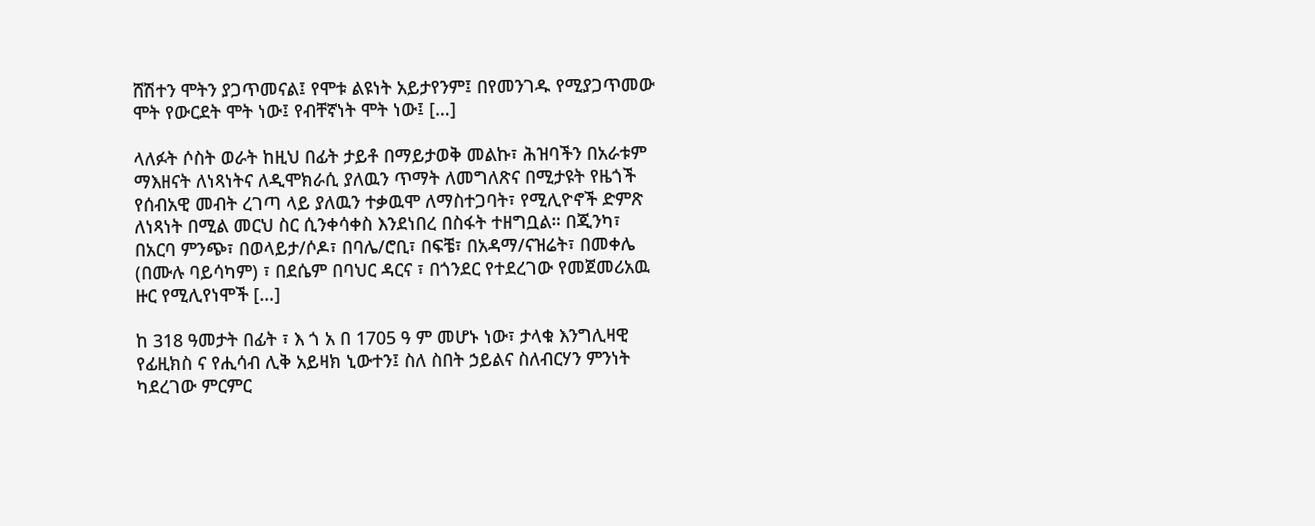ሸሽተን ሞትን ያጋጥመናል፤ የሞቱ ልዩነት አይታየንም፤ በየመንገዱ የሚያጋጥመው ሞት የውርደት ሞት ነው፤ የብቸኛነት ሞት ነው፤ […]

ላለፉት ሶስት ወራት ከዚህ በፊት ታይቶ በማይታወቅ መልኩ፣ ሕዝባችን በአራቱም ማእዘናት ለነጻነትና ለዲሞክራሲ ያለዉን ጥማት ለመግለጽና በሚታዩት የዜጎች የሰብአዊ መብት ረገጣ ላይ ያለዉን ተቃዉሞ ለማስተጋባት፣ የሚሊዮኖች ድምጽ ለነጻነት በሚል መርህ ስር ሲንቀሳቀስ እንደነበረ በስፋት ተዘግቧል። በጂንካ፣ በአርባ ምንጭ፣ በወላይታ/ሶዶ፣ በባሌ/ሮቢ፣ በፍቼ፣ በአዳማ/ናዝሬት፣ በመቀሌ (በሙሉ ባይሳካም) ፣ በደሴም በባህር ዳርና ፣ በጎንደር የተደረገው የመጀመሪአዉ ዙር የሚሊየነሞች […]

ከ 318 ዓመታት በፊት ፣ እ ጎ አ በ 1705 ዓ ም መሆኑ ነው፣ ታላቁ እንግሊዛዊ የፊዚክስ ና የሒሳብ ሊቅ አይዛክ ኒውተን፤ ስለ ስበት ኃይልና ስለብርሃን ምንነት ካደረገው ምርምር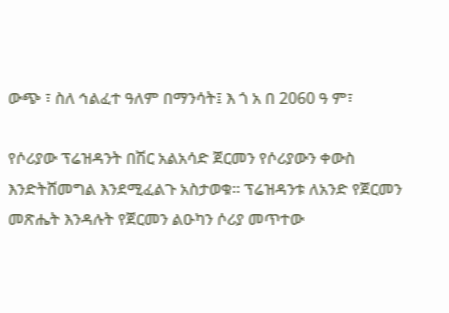ውጭ ፣ ስለ ኅልፈተ ዓለም በማንሳት፤ እ ጎ አ በ 2060 ዓ ም፣

የሶሪያው ፕሬዝዳንት በሽር አልአሳድ ጀርመን የሶሪያውን ቀውስ እንድትሸመግል እንደሚፈልጉ አስታወቁ። ፕሬዝዳንቱ ለአንድ የጀርመን መጽሔት እንዳሉት የጀርመን ልዑካን ሶሪያ መጥተው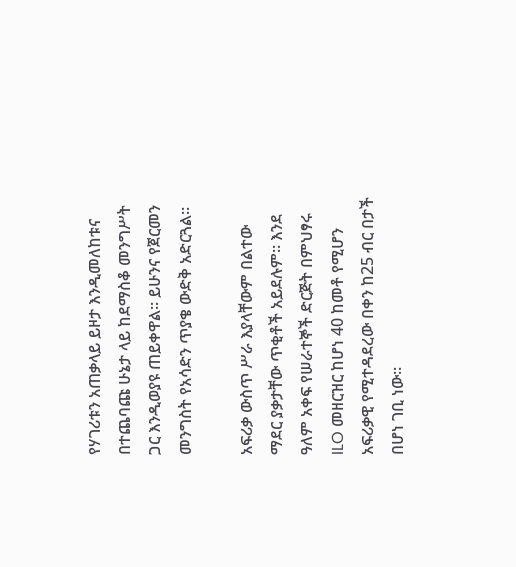የሃገሪቱን አጠቃላይ ይዞታ እንዲመለከቱና በተጨባጩ ሁኔታ ላይ ከደማስቆ መንግሥት ጋር እንዲወያዩ ጠይቀዋል። ይሁንና የጀርመን መንግስት የአሳድን ጥያቄ ውድቅ አድርጓል።

አፍሪቃ ውስጥ ሥራ እያላቸውም በልተው ማደር ያቃታቸው ጥቂቶች አይደሉም። እንደ ዓለም አቀፍ የሠራተኞች ድርጅት በምህፃሩ ILO መዘርዝር ከሆነ 40 ከመቶ የሚሆን አፍሪቃዊ የሚተዳደረው በቀን ከ25 ብር በታች በሆነ ገቢ ነው።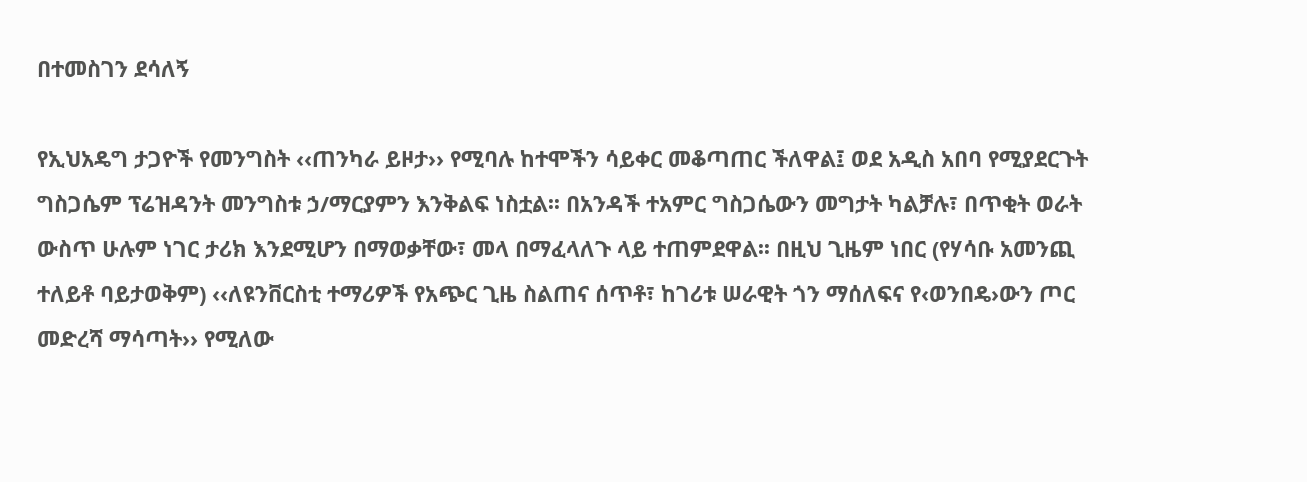በተመስገን ደሳለኝ

የኢህአዴግ ታጋዮች የመንግስት ‹‹ጠንካራ ይዞታ›› የሚባሉ ከተሞችን ሳይቀር መቆጣጠር ችለዋል፤ ወደ አዲስ አበባ የሚያደርጉት ግስጋሴም ፕሬዝዳንት መንግስቱ ኃ/ማርያምን እንቅልፍ ነስቷል፡፡ በአንዳች ተአምር ግስጋሴውን መግታት ካልቻሉ፣ በጥቂት ወራት ውስጥ ሁሉም ነገር ታሪክ እንደሚሆን በማወቃቸው፣ መላ በማፈላለጉ ላይ ተጠምደዋል፡፡ በዚህ ጊዜም ነበር (የሃሳቡ አመንጪ ተለይቶ ባይታወቅም) ‹‹ለዩንቨርስቲ ተማሪዎች የአጭር ጊዜ ስልጠና ሰጥቶ፣ ከገሪቱ ሠራዊት ጎን ማሰለፍና የ‹ወንበዴ›ውን ጦር መድረሻ ማሳጣት›› የሚለው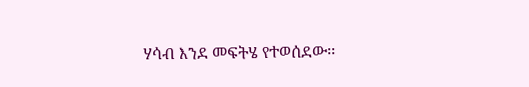ሃሳብ እንደ መፍትሄ የተወሰደው፡፡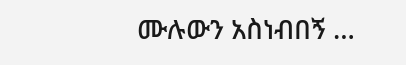ሙሉውን አስነብበኝ …